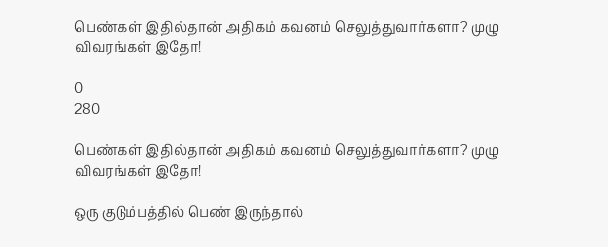பெண்கள் இதில்தான் அதிகம் கவனம் செலுத்துவார்களா? முழு விவரங்கள் இதோ!

0
280

பெண்கள் இதில்தான் அதிகம் கவனம் செலுத்துவார்களா? முழு விவரங்கள் இதோ!

ஒரு குடும்பத்தில் பெண் இருந்தால்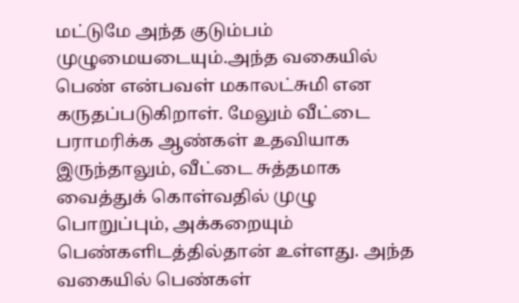மட்டுமே அந்த குடும்பம் முழுமையடையும்.அந்த வகையில் பெண் என்பவள் மகாலட்சுமி என கருதப்படுகிறாள். மேலும் வீட்டை பராமரிக்க ஆண்கள் உதவியாக இருந்தாலும், வீட்டை சுத்தமாக வைத்துக் கொள்வதில் முழு பொறுப்பும், அக்கறையும் பெண்களிடத்தில்தான் உள்ளது. அந்த வகையில் பெண்கள்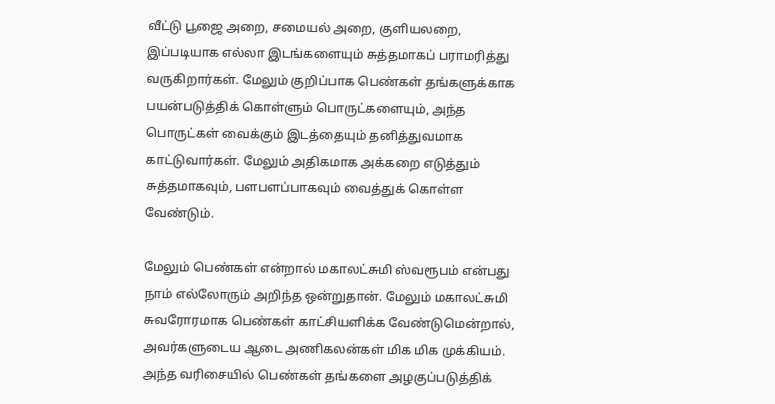வீட்டு பூஜை அறை, சமையல் அறை, குளியலறை, இப்படியாக எல்லா இடங்களையும் சுத்தமாகப் பராமரித்து வருகிறார்கள். மேலும் குறிப்பாக பெண்கள் தங்களுக்காக பயன்படுத்திக் கொள்ளும் பொருட்களையும், அந்த பொருட்கள் வைக்கும் இடத்தையும் தனித்துவமாக காட்டுவார்கள். மேலும் அதிகமாக அக்கறை எடுத்தும் சுத்தமாகவும், பளபளப்பாகவும் வைத்துக் கொள்ள வேண்டும்.

மேலும் பெண்கள் என்றால் மகாலட்சுமி ஸ்வரூபம் என்பது நாம் எல்லோரும் அறிந்த ஒன்றுதான். மேலும் மகாலட்சுமி சுவரோரமாக பெண்கள் காட்சியளிக்க வேண்டுமென்றால், அவர்களுடைய ஆடை அணிகலன்கள் மிக மிக முக்கியம். அந்த வரிசையில் பெண்கள் தங்களை அழகுப்படுத்திக்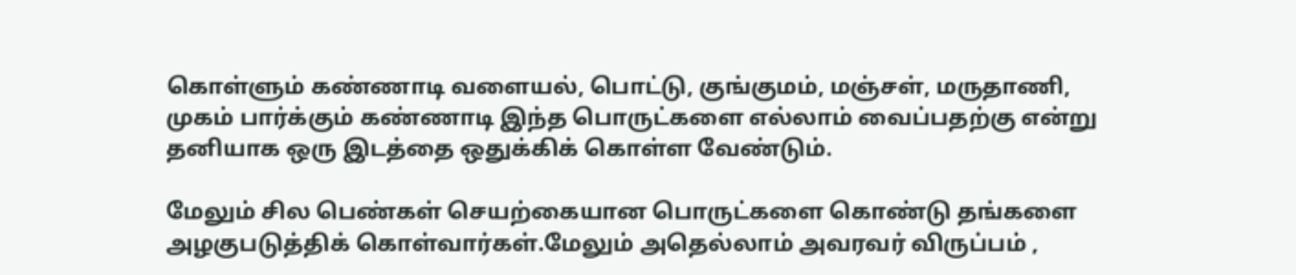கொள்ளும் கண்ணாடி வளையல், பொட்டு, குங்குமம், மஞ்சள், மருதாணி, முகம் பார்க்கும் கண்ணாடி இந்த பொருட்களை எல்லாம் வைப்பதற்கு என்று தனியாக ஒரு இடத்தை ஒதுக்கிக் கொள்ள வேண்டும்.

மேலும் சில பெண்கள் செயற்கையான பொருட்களை கொண்டு தங்களை அழகுபடுத்திக் கொள்வார்கள்.மேலும் அதெல்லாம் அவரவர் விருப்பம் ,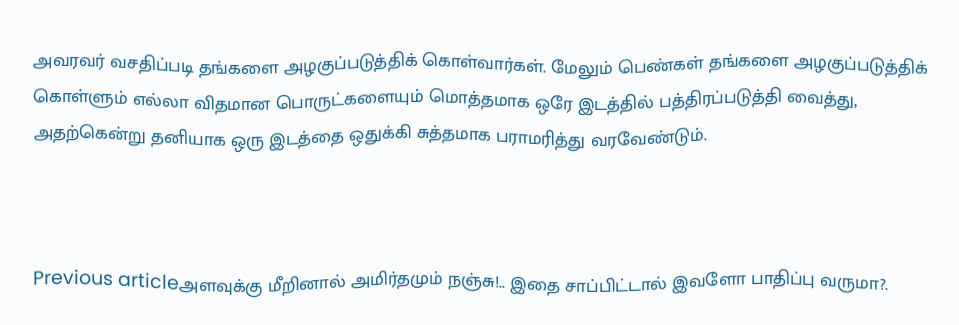அவரவர் வசதிப்படி தங்களை அழகுப்படுத்திக் கொள்வார்கள். மேலும் பெண்கள் தங்களை அழகுப்படுத்திக் கொள்ளும் எல்லா விதமான பொருட்களையும் மொத்தமாக ஒரே இடத்தில் பத்திரப்படுத்தி வைத்து, அதற்கென்று தனியாக ஒரு இடத்தை ஒதுக்கி சுத்தமாக பராமரித்து வரவேண்டும்.



Previous articleஅளவுக்கு மீறினால் அமிர்தமும் நஞ்சு!.. இதை சாப்பிட்டால் இவளோ பாதிப்பு வருமா?.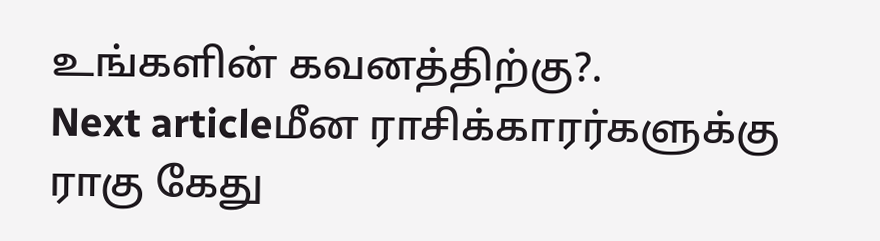உங்களின் கவனத்திற்கு?.
Next articleமீன ராசிக்காரர்களுக்கு ராகு கேது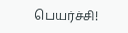பெயர்ச்சி!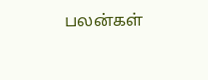பலன்கள்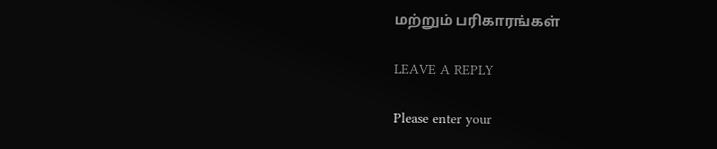மற்றும் பரிகாரங்கள்

LEAVE A REPLY

Please enter your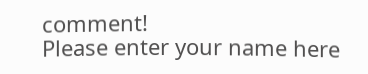comment!
Please enter your name here